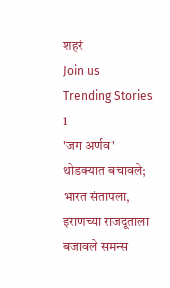शहरं
Join us
Trending Stories
1
'जग अर्णव' थोडक्यात बचावले; भारत संतापला, इराणच्या राजदूताला बजावले समन्स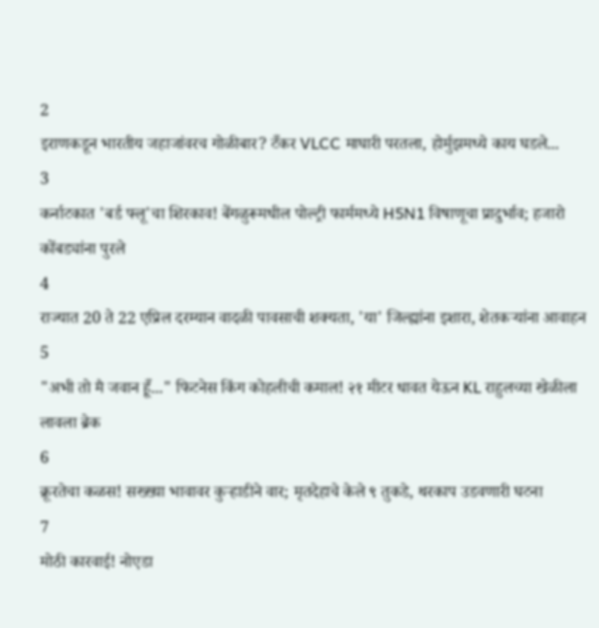2
इराणकडून भारतीय जहाजांवरच गोळीबार? टँकर VLCC माघारी परतला, होर्मुझमध्ये काय घडले...
3
कर्नाटकात 'बर्ड फ्लू'चा शिरकाव! बेंगळुरूमधील पोल्ट्री फार्ममध्ये H5N1 विषाणूचा प्रादुर्भाव; हजारो कोंबड्यांना पुरले
4
राज्यात 20 ते 22 एप्रिल दरम्यान वादळी पावसाची शक्यता, 'या' जिल्ह्यांना इशारा, शेतकऱ्यांना आवाहन
5
"अभी तो मै जवान हूँ..." फिटनेस किंग कोहलीची कमाल! २१ मीटर धावत येऊन KL राहुलच्या खेळीला लावला ब्रेक
6
क्रूरतेचा कळस! सख्ख्या भावावर कुऱ्हाडीने वार; मृतदेहाचे केले ९ तुकडे, थरकाप उडवणारी घटना
7
मोठी कारवाई! नोएडा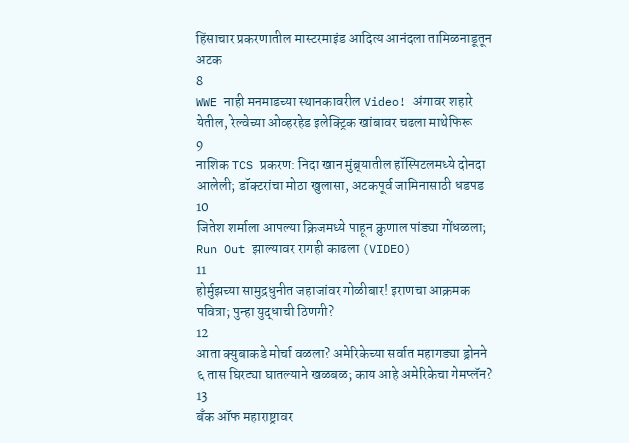हिंसाचार प्रकरणातील मास्टरमाइंड आदित्य आनंदला तामिळनाडूतून अटक
8
WWE नाही मनमाडच्या स्थानकावरील Video! अंगावर शहारे येतील, रेल्वेच्या ओव्हरहेड इलेक्ट्रिक खांबावर चढला माथेफिरू
9
नाशिक TCS प्रकरण: निदा खान मुंब्र्यातील हॉस्पिटलमध्ये दोनदा आलेली; डॉक्टरांचा मोठा खुलासा, अटकपूर्व जामिनासाठी धडपड
10
जितेश शर्माला आपल्या क्रिजमध्ये पाहून क्रुणाल पांड्या गोंधळला; Run Out झाल्यावर रागही काढला (VIDEO)
11
होर्मुझच्या सामुद्रधुनीत जहाजांवर गोळीबार! इराणचा आक्रमक पवित्रा; पुन्हा युद्धाची ठिणगी?
12
आता क्युबाकडे मोर्चा वळला? अमेरिकेच्या सर्वात महागड्या ड्रोनने ६ तास घिरट्या घातल्याने खळबळ; काय आहे अमेरिकेचा गेमप्लॅन?
13
बँक ऑफ महाराष्ट्रावर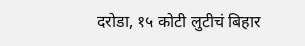दरोडा, १५ कोटी लुटीचं बिहार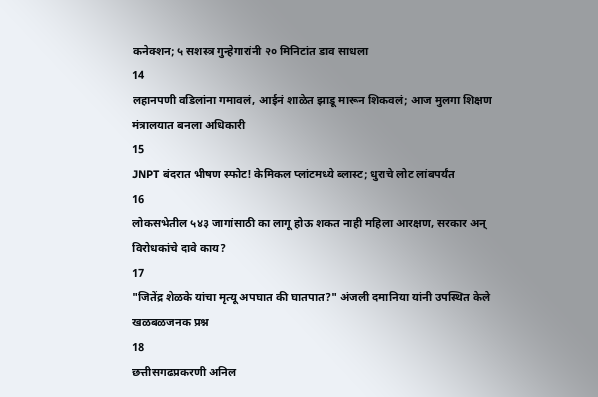कनेक्शन; ५ सशस्त्र गुन्हेगारांनी २० मिनिटांत डाव साधला
14
लहानपणी वडिलांना गमावलं, आईनं शाळेत झाडू मारून शिकवलं; आज मुलगा शिक्षण मंत्रालयात बनला अधिकारी
15
JNPT बंदरात भीषण स्फोट! केमिकल प्लांटमध्ये ब्लास्ट; धुराचे लोट लांबपर्यंत
16
लोकसभेतील ५४३ जागांसाठी का लागू होऊ शकत नाही महिला आरक्षण, सरकार अन् विरोधकांचे दावे काय?
17
"जितेंद्र शेळके यांचा मृत्यू अपघात की घातपात?" अंजली दमानिया यांनी उपस्थित केले खळबळजनक प्रश्न
18
छत्तीसगढप्रकरणी अनिल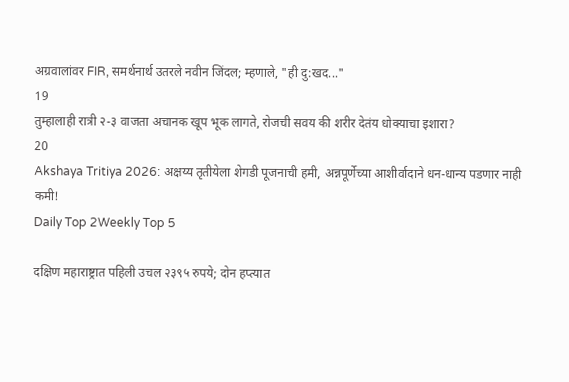अग्रवालांवर FIR, समर्थनार्थ उतरले नवीन जिंदल; म्हणाले, "ही दु:खद..."
19
तुम्हालाही रात्री २-३ वाजता अचानक खूप भूक लागते, रोजची सवय की शरीर देतंय धोक्याचा इशारा?
20
Akshaya Tritiya 2026: अक्षय्य तृतीयेला शेगडी पूजनाची हमी, अन्नपूर्णेच्या आशीर्वादाने धन-धान्य पडणार नाही कमी!
Daily Top 2Weekly Top 5

दक्षिण महाराष्ट्रात पहिली उचल २३९५ रुपये; दोन हप्त्यात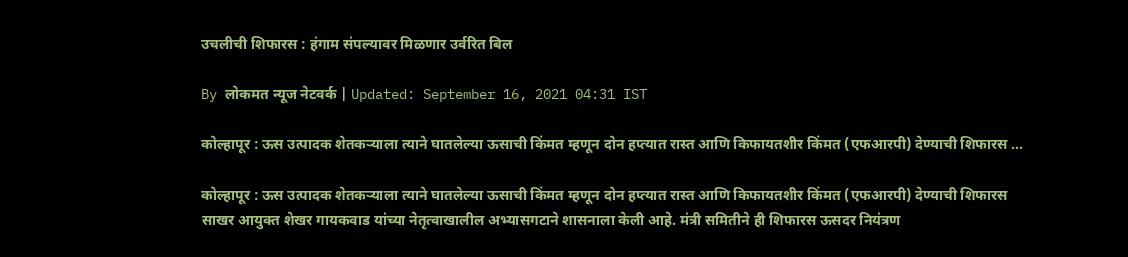उचलीची शिफारस : हंगाम संपल्यावर मिळणार उर्वरित बिल

By लोकमत न्यूज नेटवर्क | Updated: September 16, 2021 04:31 IST

कोल्हापूर : ऊस उत्पादक शेतकऱ्याला त्याने घातलेल्या ऊसाची किंमत म्हणून दोन हप्त्यात रास्त आणि किफायतशीर किंमत (एफआरपी) देण्याची शिफारस ...

कोल्हापूर : ऊस उत्पादक शेतकऱ्याला त्याने घातलेल्या ऊसाची किंमत म्हणून दोन हप्त्यात रास्त आणि किफायतशीर किंमत (एफआरपी) देण्याची शिफारस साखर आयुक्त शेखर गायकवाड यांच्या नेतृत्वाखालील अभ्यासगटाने शासनाला केली आहे. मंत्री समितीने ही शिफारस ऊसदर नियंत्रण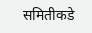समितीकडे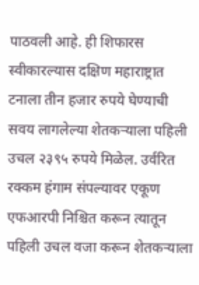पाठवली आहे. ही शिफारस स्वीकारल्यास दक्षिण महाराष्ट्रात टनाला तीन हजार रुपये घेण्याची सवय लागलेल्या शेतकऱ्याला पहिली उचल २३९५ रुपये मिळेल. उर्वरित रक्कम हंगाम संपल्यावर एकूण एफआरपी निश्चित करून त्यातून पहिली उचल वजा करून शेतकऱ्याला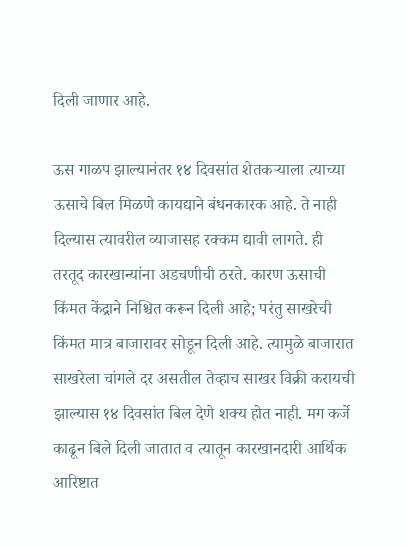दिली जाणार आहे.

ऊस गाळप झाल्यानंतर १४ दिवसांत शेतकऱ्याला त्याच्या ऊसाचे बिल मिळणे कायद्याने बंधनकारक आहे. ते नाही दिल्यास त्यावरील व्याजासह रक्कम द्यावी लागते. ही तरतूद कारखान्यांना अडचणीची ठरते. कारण ऊसाची किंमत केंद्राने निश्चित करून दिली आहे; परंतु साखरेची किंमत मात्र बाजारावर सोडून दिली आहे. त्यामुळे बाजारात साखरेला चांगले दर असतील तेव्हाच साखर विक्री करायची झाल्यास १४ दिवसांत बिल देणे शक्य होत नाही. मग कर्जे काढून बिले दिली जातात व त्यातून कारखानदारी आर्थिक आरिष्टात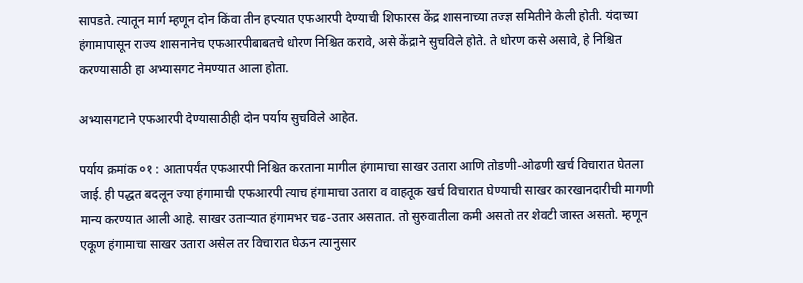सापडते. त्यातून मार्ग म्हणून दोन किंवा तीन हप्त्यात एफआरपी देण्याची शिफारस केंद्र शासनाच्या तज्ज्ञ समितीने केली होती. यंदाच्या हंगामापासून राज्य शासनानेच एफआरपीबाबतचे धोरण निश्चित करावे, असे केंद्राने सुचविले होते. ते धोरण कसे असावे, हे निश्चित करण्यासाठी हा अभ्यासगट नेमण्यात आला होता.

अभ्यासगटाने एफआरपी देण्यासाठीही दोन पर्याय सुचविले आहेत.

पर्याय क्रमांक ०१ : आतापर्यंत एफआरपी निश्चित करताना मागील हंगामाचा साखर उतारा आणि तोडणी-ओढणी खर्च विचारात घेतला जाई. ही पद्धत बदलून ज्या हंगामाची एफआरपी त्याच हंगामाचा उतारा व वाहतूक खर्च विचारात घेण्याची साखर कारखानदारीची मागणी मान्य करण्यात आली आहे. साखर उताऱ्यात हंगामभर चढ-उतार असतात. तो सुरुवातीला कमी असतो तर शेवटी जास्त असतो. म्हणून एकूण हंगामाचा साखर उतारा असेल तर विचारात घेऊन त्यानुसार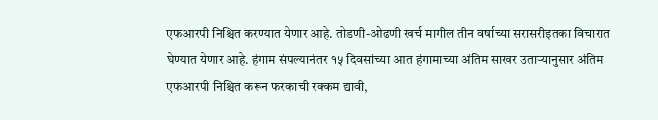एफआरपी निश्चित करण्यात येणार आहे. तोडणी-ओढणी खर्च मागील तीन वर्षाच्या सरासरीइतका विचारात घेण्यात येणार आहे. हंगाम संपल्यानंतर १५ दिवसांच्या आत हंगामाच्या अंतिम साखर उताऱ्यानुसार अंतिम एफआरपी निश्चित करून फरकाची रक्कम द्यावी,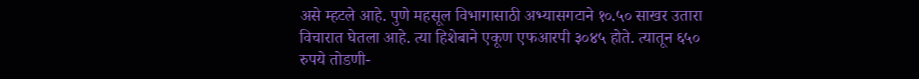असे म्हटले आहे. पुणे महसूल विभागासाठी अभ्यासगटाने १०.५० साखर उतारा विचारात घेतला आहे. त्या हिशेबाने एकूण एफआरपी ३०४५ होते. त्यातून ६५० रुपये तोडणी-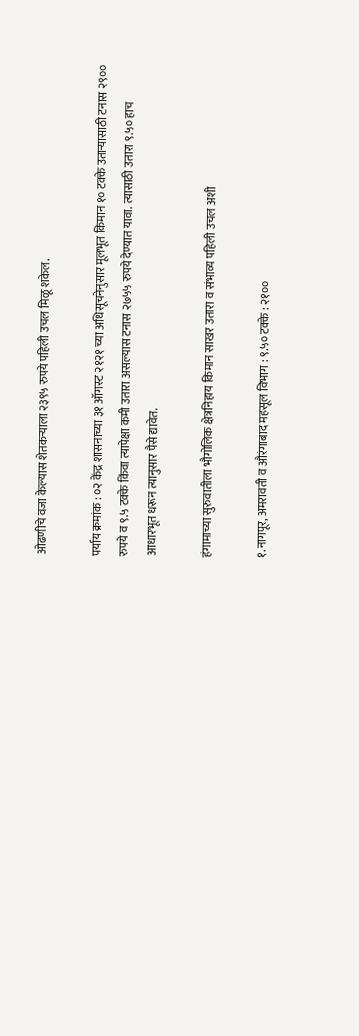ओढणीचे वजा केल्यास शेतकऱ्याला २३९५ रुपये पहिली उचल मिळू शकेल.

पर्याय क्रमांक : ०२ केंद्र शासनाच्या ३१ ऑगस्ट २१२१ च्या अधिसूचनेनुसार मूलभूत किमान १० टक्के उताऱ्यासाठी टनास २९०० रुपये व ९.५ टक्के किंवा त्यापेक्षा कमी उतारा असल्यास टनास २७५५ रुपये देण्यात यावा. त्यासाठी उतारा ९.५० हाच आधारभूत धरून त्यानुसार पैसे द्यावेत.

हंगामाच्या सुरुवातीला भौगोलिक क्षेत्रनिहाय किमान साखर उतारा व संभाव्य पहिली उचल अशी

१.नागपूर, अमरावती व औरंगाबाद महसूल विभाग : ९.५० टक्के : २१००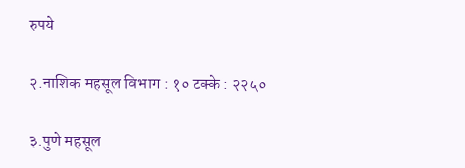रुपये

२.नाशिक महसूल विभाग : १० टक्के : २२५०

३.पुणे महसूल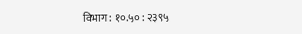विभाग : १०.५० : २३९५